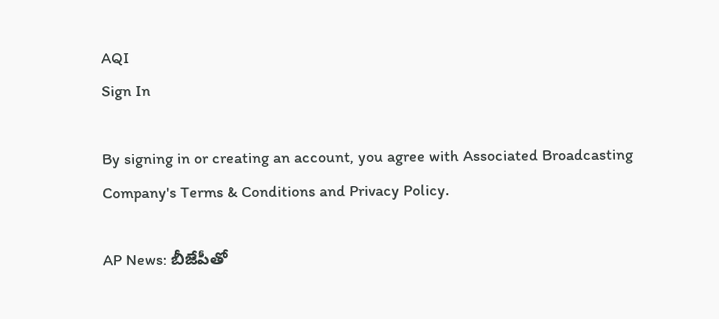AQI
Sign In

By signing in or creating an account, you agree with Associated Broadcasting Company's Terms & Conditions and Privacy Policy.

AP News: బీజేపీతో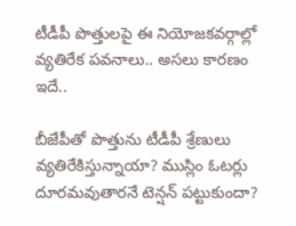టీడీపీ పొత్తులపై ఈ నియోజకవర్గాల్లో వ్యతిరేక పవనాలు.. అసలు కారణం ఇదే..

బీజేపీతో పొత్తును టీడీపీ శ్రేణులు వ్యతిరేకిస్తున్నాయా? ముస్లిం ఓటర్లు దూరమవుతారనే టెన్షన్‌ పట్టుకుందా?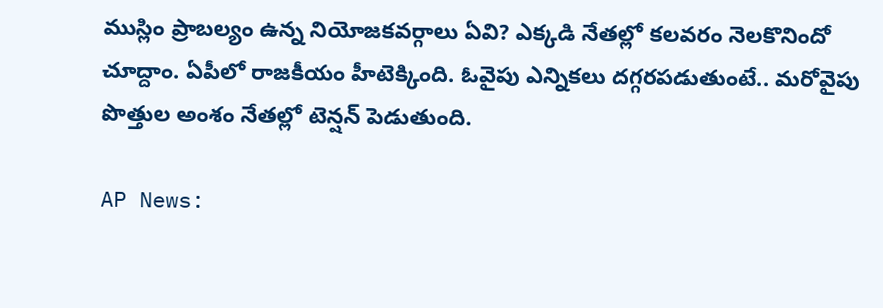ముస్లిం ప్రాబల్యం ఉన్న నియోజకవర్గాలు ఏవి? ఎక్కడి నేతల్లో కలవరం నెలకొనిందో చూద్దాం. ఏపీలో రాజకీయం హీటెక్కింది. ఓవైపు ఎన్నికలు దగ్గరపడుతుంటే.. మరోవైపు పొత్తుల అంశం నేతల్లో టెన్షన్ పెడుతుంది.

AP News: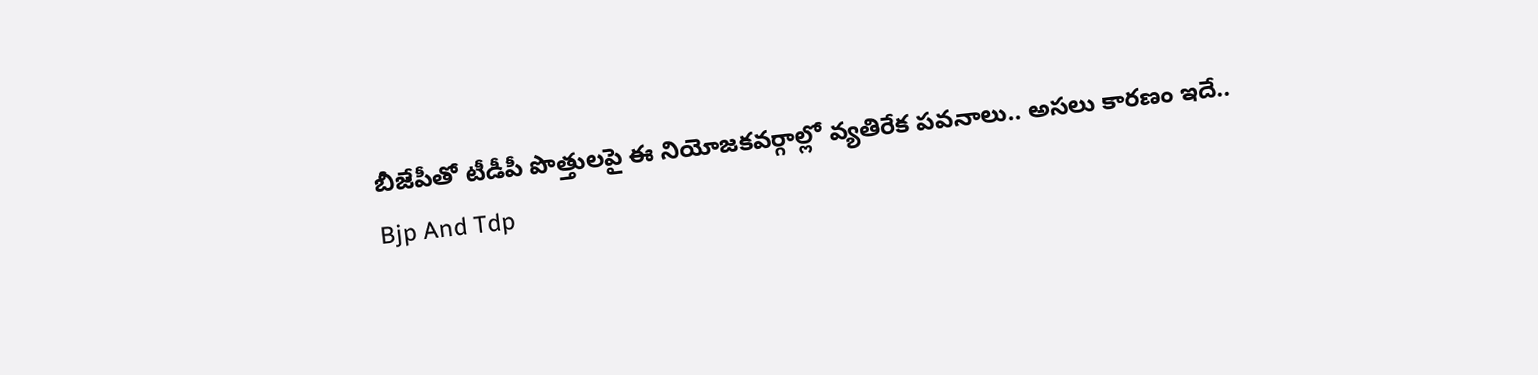బీజేపీతో టీడీపీ పొత్తులపై ఈ నియోజకవర్గాల్లో వ్యతిరేక పవనాలు.. అసలు కారణం ఇదే..
Bjp And Tdp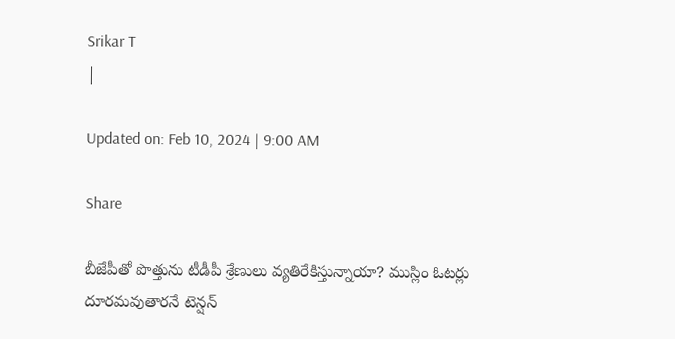Srikar T
|

Updated on: Feb 10, 2024 | 9:00 AM

Share

బీజేపీతో పొత్తును టీడీపీ శ్రేణులు వ్యతిరేకిస్తున్నాయా? ముస్లిం ఓటర్లు దూరమవుతారనే టెన్షన్‌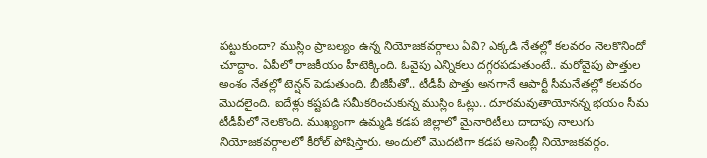పట్టుకుందా? ముస్లిం ప్రాబల్యం ఉన్న నియోజకవర్గాలు ఏవి? ఎక్కడి నేతల్లో కలవరం నెలకొనిందో చూద్దాం. ఏపీలో రాజకీయం హీటెక్కింది. ఓవైపు ఎన్నికలు దగ్గరపడుతుంటే.. మరోవైపు పొత్తుల అంశం నేతల్లో టెన్షన్ పెడుతుంది. బీజీపీతో.. టీడీపీ పొత్తు అనగానే ఆపార్టీ సీమనేతల్లో కలవరం మొదలైంది. ఐదేళ్లు కష్టపడి సమీకరించుకున్న ముస్లిం ఓట్లు.. దూరమవుతాయోనన్న భయం సీమ టీడీపీలో నెలకొంది. ముఖ్యంగా ఉమ్మడి కడప జిల్లాలో మైనారిటీలు దాదాపు నాలుగు నియోజకవర్గాలలో కీరోల్ పోషిస్తారు. అందులో మొదటిగా కడప అసెంబ్లీ నియోజకవర్గం.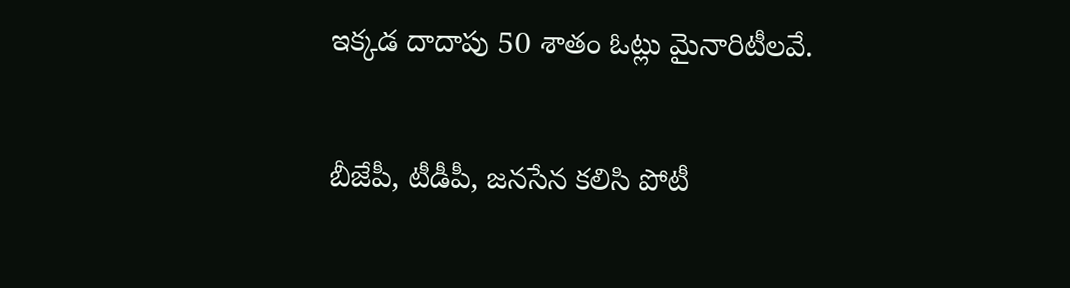ఇక్కడ దాదాపు 50 శాతం ఓట్లు మైనారిటీలవే.

బీజేపీ, టీడీపీ, జనసేన కలిసి పోటీ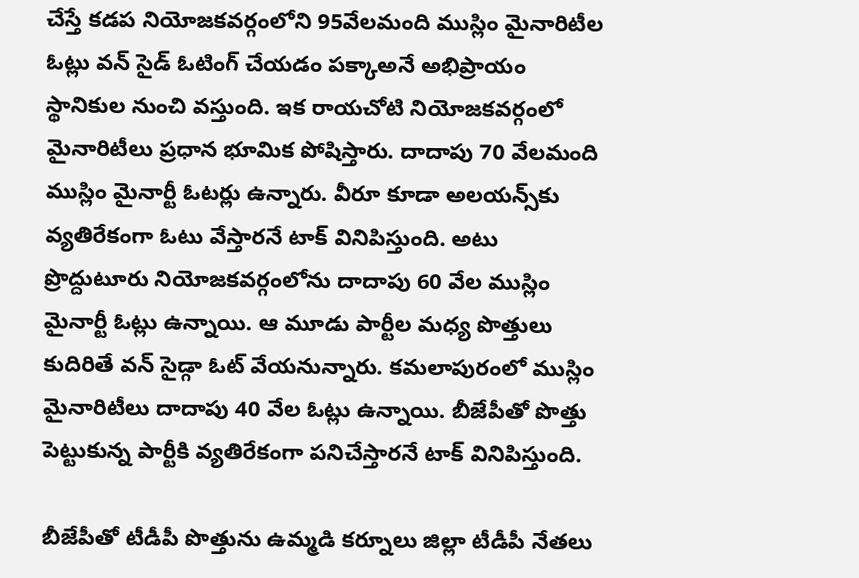చేస్తే కడప నియోజకవర్గంలోని 95వేలమంది ముస్లిం మైనారిటీల ఓట్లు వన్ సైడ్ ఓటింగ్ చేయడం పక్కాఅనే అభిప్రాయం స్థానికుల నుంచి వస్తుంది. ఇక రాయచోటి నియోజకవర్గంలో మైనారిటీలు ప్రధాన భూమిక పోషిస్తారు. దాదాపు 70 వేలమంది ముస్లిం మైనార్టీ ఓటర్లు ఉన్నారు. వీరూ కూడా అలయన్స్‌కు వ్యతిరేకంగా ఓటు వేస్తారనే టాక్ వినిపిస్తుంది. అటు ప్రొద్దుటూరు నియోజకవర్గంలోను దాదాపు 60 వేల ముస్లిం మైనార్టీ ఓట్లు ఉన్నాయి. ఆ మూడు పార్టీల మధ్య పొత్తులు కుదిరితే వన్ సైడ్గా ఓట్ వేయనున్నారు. కమలాపురంలో ముస్లిం మైనారిటీలు దాదాపు 40 వేల ఓట్లు ఉన్నాయి. బీజేపీతో పొత్తు పెట్టుకున్న పార్టీకి వ్యతిరేకంగా పనిచేస్తారనే టాక్ వినిపిస్తుంది.

బీజేపీతో టీడీపీ పొత్తును ఉమ్మడి కర్నూలు జిల్లా టీడీపీ నేతలు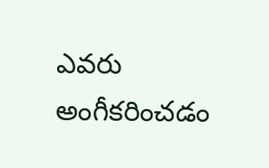ఎవరు అంగీకరించడం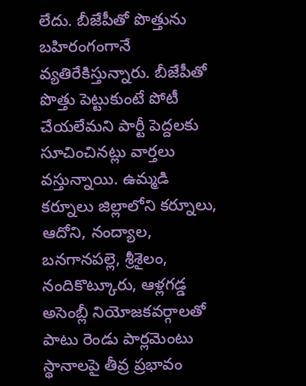లేదు. బీజేపీతో పొత్తును బహిరంగంగానే వ్యతిరేకిస్తున్నారు. బీజేపీతో పొత్తు పెట్టుకుంటే పోటీ చేయలేమని పార్టీ పెద్దలకు సూచించినట్లు వార్తలు వస్తున్నాయి. ఉమ్మడి కర్నూలు జిల్లాలోని కర్నూలు, ఆదోని, నంద్యాల, బనగానపల్లె, శ్రీశైలం, నందికొట్కూరు, ఆళ్లగడ్డ అసెంబ్లీ నియోజకవర్గాలతో పాటు రెండు పార్లమెంటు స్థానాలపై తీవ్ర ప్రభావం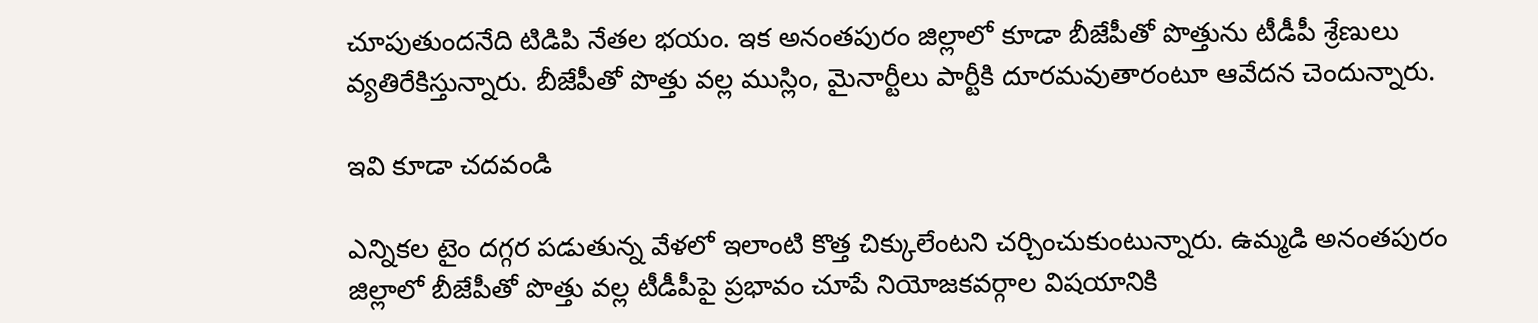చూపుతుందనేది టిడిపి నేతల భయం. ఇక అనంతపురం జిల్లాలో కూడా బీజేపీతో పొత్తును టీడీపీ శ్రేణులు వ్యతిరేకిస్తున్నారు. బీజేపీతో పొత్తు వల్ల ముస్లిం, మైనార్టీలు పార్టీకి దూరమవుతారంటూ ఆవేదన చెందున్నారు.

ఇవి కూడా చదవండి

ఎన్నికల టైం దగ్గర పడుతున్న వేళలో ఇలాంటి కొత్త చిక్కులేంటని చర్చించుకుంటున్నారు. ఉమ్మడి అనంతపురం జిల్లాలో బీజేపీతో పొత్తు వల్ల టీడీపీపై ప్రభావం చూపే నియోజకవర్గాల విషయానికి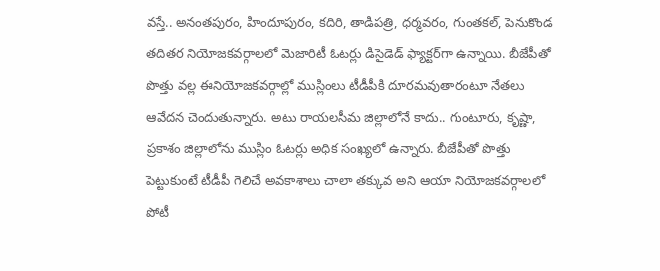వస్తే.. అనంతపురం, హిందూపురం, కదిరి, తాడిపత్రి, ధర్మవరం, గుంతకల్, పెనుకొండ తదితర నియోజకవర్గాలలో మెజారిటీ ఓటర్లు డిసైడెడ్ ఫ్యాక్టర్‌గా ఉన్నాయి. బీజేపీతో పొత్తు వల్ల ఈనియోజకవర్గాల్లో ముస్లింలు టీడీపీకి దూరమవుతారంటూ నేతలు ఆవేదన చెందుతున్నారు. అటు రాయలసీమ జిల్లాలోనే కాదు.. గుంటూరు, కృష్ణా, ప్రకాశం జిల్లాలోను ముస్లిం ఓటర్లు అధిక సంఖ్యలో ఉన్నారు. బీజేపీతో పొత్తు పెట్టుకుంటే టీడీపీ గెలిచే అవకాశాలు చాలా తక్కువ అని ఆయా నియోజకవర్గాలలో పోటీ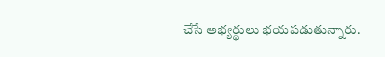చేసే అభ్యర్థులు భయపడుతున్నారు.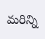మరిన్ని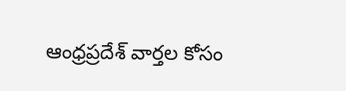ఆంధ్రప్రదేశ్ వార్తల కోసం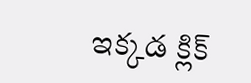ఇక్కడ క్లిక్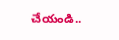చేయండి..